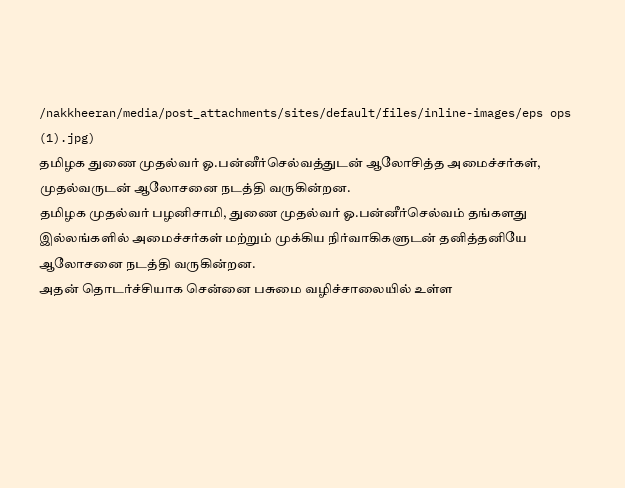/nakkheeran/media/post_attachments/sites/default/files/inline-images/eps ops (1).jpg)
தமிழக துணை முதல்வர் ஓ.பன்னீர்செல்வத்துடன் ஆலோசித்த அமைச்சர்கள், முதல்வருடன் ஆலோசனை நடத்தி வருகின்றன.
தமிழக முதல்வர் பழனிசாமி, துணை முதல்வர் ஓ.பன்னீர்செல்வம் தங்களது இல்லங்களில் அமைச்சர்கள் மற்றும் முக்கிய நிர்வாகிகளுடன் தனித்தனியே ஆலோசனை நடத்தி வருகின்றன.
அதன் தொடர்ச்சியாக சென்னை பசுமை வழிச்சாலையில் உள்ள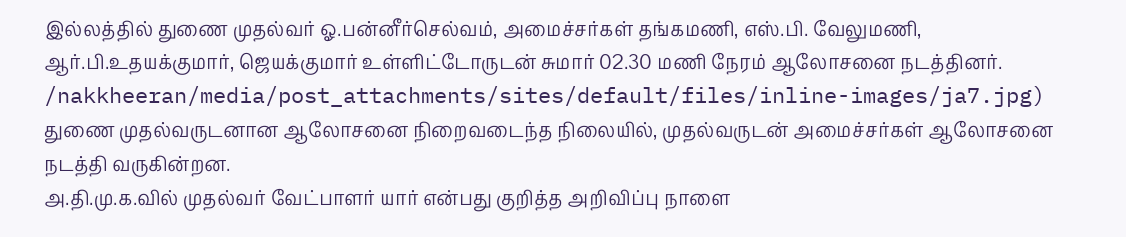இல்லத்தில் துணை முதல்வர் ஓ.பன்னீர்செல்வம், அமைச்சர்கள் தங்கமணி, எஸ்.பி. வேலுமணி, ஆர்.பி.உதயக்குமார், ஜெயக்குமார் உள்ளிட்டோருடன் சுமார் 02.30 மணி நேரம் ஆலோசனை நடத்தினர்.
/nakkheeran/media/post_attachments/sites/default/files/inline-images/ja7.jpg)
துணை முதல்வருடனான ஆலோசனை நிறைவடைந்த நிலையில், முதல்வருடன் அமைச்சர்கள் ஆலோசனை நடத்தி வருகின்றன.
அ.தி.மு.க.வில் முதல்வர் வேட்பாளர் யார் என்பது குறித்த அறிவிப்பு நாளை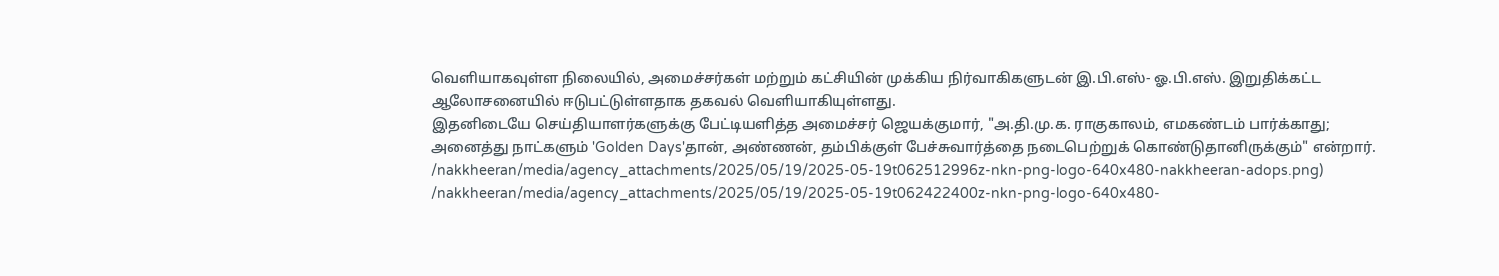வெளியாகவுள்ள நிலையில், அமைச்சர்கள் மற்றும் கட்சியின் முக்கிய நிர்வாகிகளுடன் இ.பி.எஸ்- ஓ.பி.எஸ். இறுதிக்கட்ட ஆலோசனையில் ஈடுபட்டுள்ளதாக தகவல் வெளியாகியுள்ளது.
இதனிடையே செய்தியாளர்களுக்கு பேட்டியளித்த அமைச்சர் ஜெயக்குமார், "அ.தி.மு.க. ராகுகாலம், எமகண்டம் பார்க்காது; அனைத்து நாட்களும் 'Golden Days'தான், அண்ணன், தம்பிக்குள் பேச்சுவார்த்தை நடைபெற்றுக் கொண்டுதானிருக்கும்" என்றார்.
/nakkheeran/media/agency_attachments/2025/05/19/2025-05-19t062512996z-nkn-png-logo-640x480-nakkheeran-adops.png)
/nakkheeran/media/agency_attachments/2025/05/19/2025-05-19t062422400z-nkn-png-logo-640x480-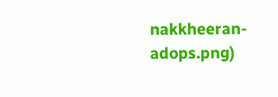nakkheeran-adops.png)